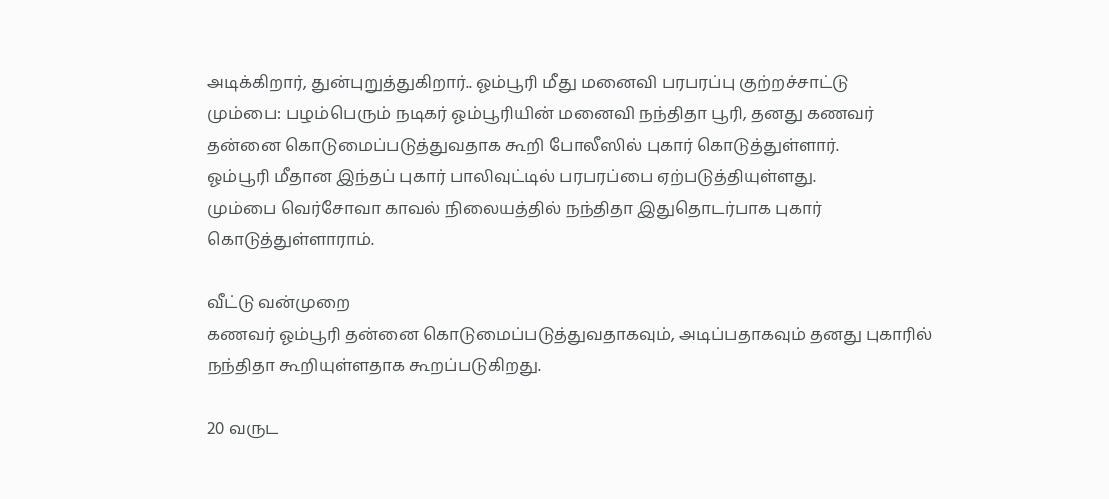அடிக்கிறார், துன்புறுத்துகிறார்.. ஓம்பூரி மீது மனைவி பரபரப்பு குற்றச்சாட்டு
மும்பை: பழம்பெரும் நடிகர் ஓம்பூரியின் மனைவி நந்திதா பூரி, தனது கணவர் தன்னை கொடுமைப்படுத்துவதாக கூறி போலீஸில் புகார் கொடுத்துள்ளார்.
ஓம்பூரி மீதான இந்தப் புகார் பாலிவுட்டில் பரபரப்பை ஏற்படுத்தியுள்ளது.
மும்பை வெர்சோவா காவல் நிலையத்தில் நந்திதா இதுதொடர்பாக புகார் கொடுத்துள்ளாராம்.

வீட்டு வன்முறை
கணவர் ஓம்பூரி தன்னை கொடுமைப்படுத்துவதாகவும், அடிப்பதாகவும் தனது புகாரில் நந்திதா கூறியுள்ளதாக கூறப்படுகிறது.

20 வருட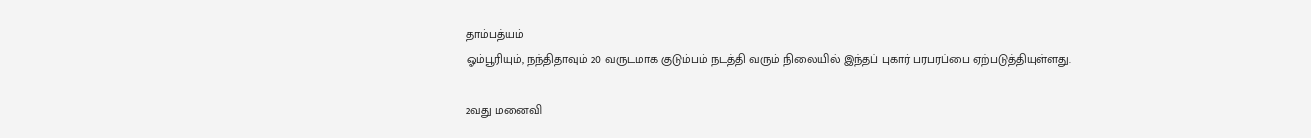தாம்பத்யம்
ஓம்பூரியும், நந்திதாவும் 20 வருடமாக குடும்பம் நடத்தி வரும் நிலையில் இந்தப் புகார் பரபரப்பை ஏற்படுத்தியுள்ளது.

2வது மனைவி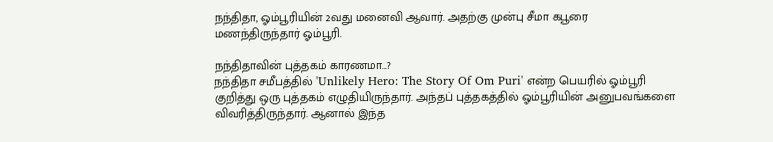நந்திதா, ஓம்பூரியின் 2வது மனைவி ஆவார். அதற்கு முன்பு சீமா கபூரை மணந்திருந்தார் ஓம்பூரி.

நந்திதாவின் புத்தகம் காரணமா...?
நந்திதா சமீபத்தில் 'Unlikely Hero: The Story Of Om Puri' என்ற பெயரில் ஓம்பூரி குறித்து ஒரு புத்தகம் எழுதியிருந்தார். அந்தப் புத்தகத்தில் ஓம்பூரியின் அனுபவங்களை விவரித்திருந்தார். ஆனால் இந்த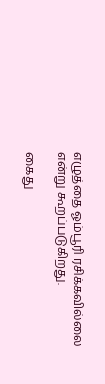எழுத்தை ஓம்பூரி ரசிக்கவில்லை என்று கூறப்படுகிறது.

கைது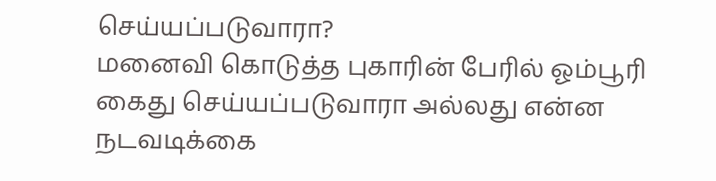செய்யப்படுவாரா?
மனைவி கொடுத்த புகாரின் பேரில் ஓம்பூரி கைது செய்யப்படுவாரா அல்லது என்ன நடவடிக்கை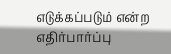எடுக்கப்படும் என்ற எதிர்பார்ப்பு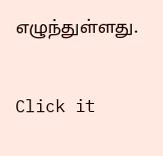எழுந்துள்ளது.


Click it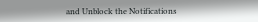and Unblock the Notifications